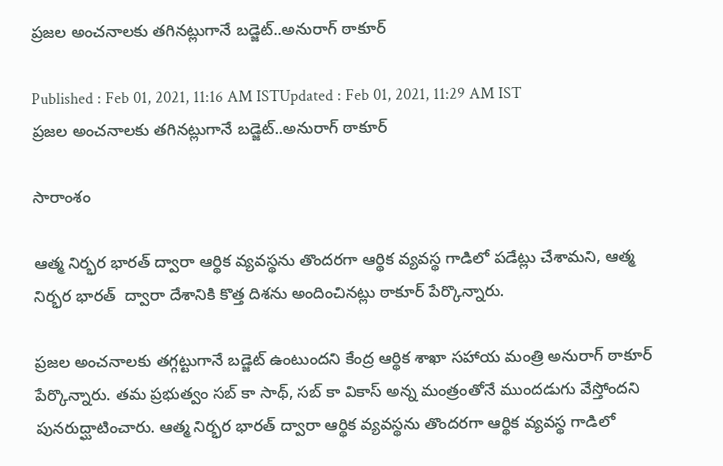ప్రజల అంచనాలకు తగినట్లుగానే బడ్జెట్..అనురాగ్ ఠాకూర్

Published : Feb 01, 2021, 11:16 AM ISTUpdated : Feb 01, 2021, 11:29 AM IST
ప్రజల అంచనాలకు తగినట్లుగానే బడ్జెట్..అనురాగ్ ఠాకూర్

సారాంశం

ఆత్మ నిర్భర భారత్ ద్వారా ఆర్థిక వ్యవస్థను తొందరగా ఆర్థిక వ్యవస్థ గాడిలో పడేట్లు చేశామని, ఆత్మ నిర్భర భారత్  ద్వారా దేశానికి కొత్త దిశను అందించినట్లు ఠాకూర్ పేర్కొన్నారు.

ప్రజల అంచనాలకు తగ్గట్టుగానే బడ్జెట్ ఉంటుందని కేంద్ర ఆర్థిక శాఖా సహాయ మంత్రి అనురాగ్ ఠాకూర్ పేర్కొన్నారు. తమ ప్రభుత్వం సబ్ కా సాథ్, సబ్ కా వికాస్ అన్న మంత్రంతోనే ముందడుగు వేస్తోందని పునరుద్ఘాటించారు. ఆత్మ నిర్భర భారత్ ద్వారా ఆర్థిక వ్యవస్థను తొందరగా ఆర్థిక వ్యవస్థ గాడిలో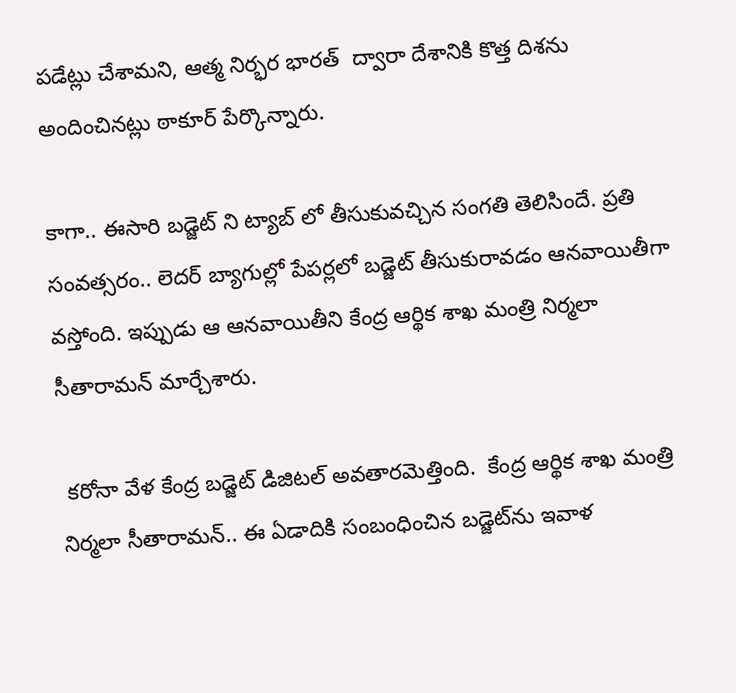పడేట్లు చేశామని, ఆత్మ నిర్భర భారత్  ద్వారా దేశానికి కొత్త దిశను అందించినట్లు ఠాకూర్ పేర్కొన్నారు.

కాగా.. ఈసారి బడ్జెట్ ని ట్యాబ్ లో తీసుకువచ్చిన సంగతి తెలిసిందే. ప్రతి సంవత్సరం.. లెదర్ బ్యాగుల్లో పేపర్లలో బడ్జెట్ తీసుకురావడం ఆనవాయితీగా వస్తోంది. ఇప్పుడు ఆ ఆనవాయితీని కేంద్ర ఆర్థిక శాఖ మంత్రి నిర్మలా సీతారామన్ మార్చేశారు.

 క‌రోనా వేళ కేంద్ర బ‌డ్జెట్ డిజిట‌ల్ అవ‌తార‌మెత్తింది.  కేంద్ర ఆర్థిక శాఖ మంత్రి నిర్మ‌లా సీతారామ‌న్‌.. ఈ ఏడాదికి సంబంధించిన బ‌డ్జెట్‌ను ఇవాళ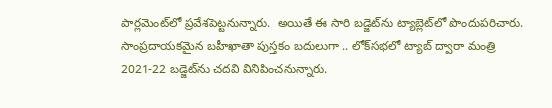పార్ల‌మెంట్‌లో ప్ర‌వేశ‌పెట్ట‌నున్నారు.  అయితే ఈ సారి బ‌డ్జెట్‌ను ట్యాబ్లెట్‌‌లో పొందుప‌రిచారు. సాంప్ర‌దాయ‌క‌మైన‌ బ‌హీఖాతా పుస్త‌కం బ‌దులుగా .. లోక్‌స‌భ‌లో ట్యాబ్‌ ద్వారా మంత్రి 2021-22 బ‌డ్జెట్‌ను చ‌ద‌వి వినిపించ‌నున్నారు.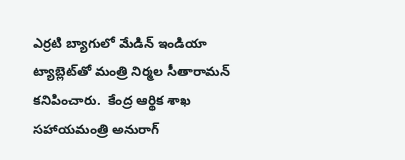ఎర్ర‌టి బ్యాగులో మేడిన్ ఇండియా ట్యాబ్లెట్‌తో మంత్రి నిర్మ‌ల సీతారామ‌న్ క‌నిపించారు.  కేంద్ర ఆర్థిక శాఖ స‌హాయ‌మంత్రి అనురాగ్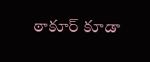ఠాకూర్ కూడా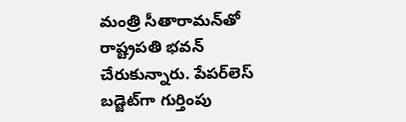మంత్రి సీతారామ‌న్‌తో రాష్ట్ర‌ప‌తి భ‌వ‌న్ చేరుకున్నారు. పేప‌ర్‌లెస్ బ‌డ్జెట్‌గా గుర్తింపు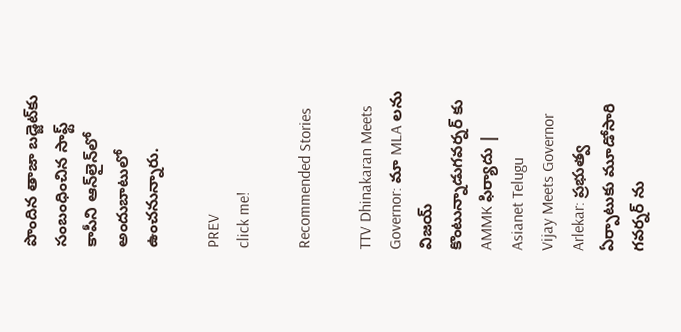పొందిన తాజా బ‌డ్జెట్‌కు సంబంధించిన సాఫ్ట్ కాపీని ఆన్‌లైన్‌లో అందుబాటులో ఉంచ‌నున్నారు.

PREV
click me!

Recommended Stories

TTV Dhinakaran Meets Governor: మా MLA లను విజయ్ కొంటున్నాడుగవర్నర్ కు AMMK ఫిర్యాదు | Asianet Telugu
Vijay Meets Governor Arlekar: ప్రభుత్వ ఏర్పాటుకు మూడోసారి గవర్నర్ ను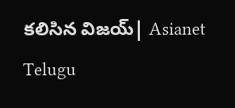కలిసిన విజయ్| Asianet Telugu